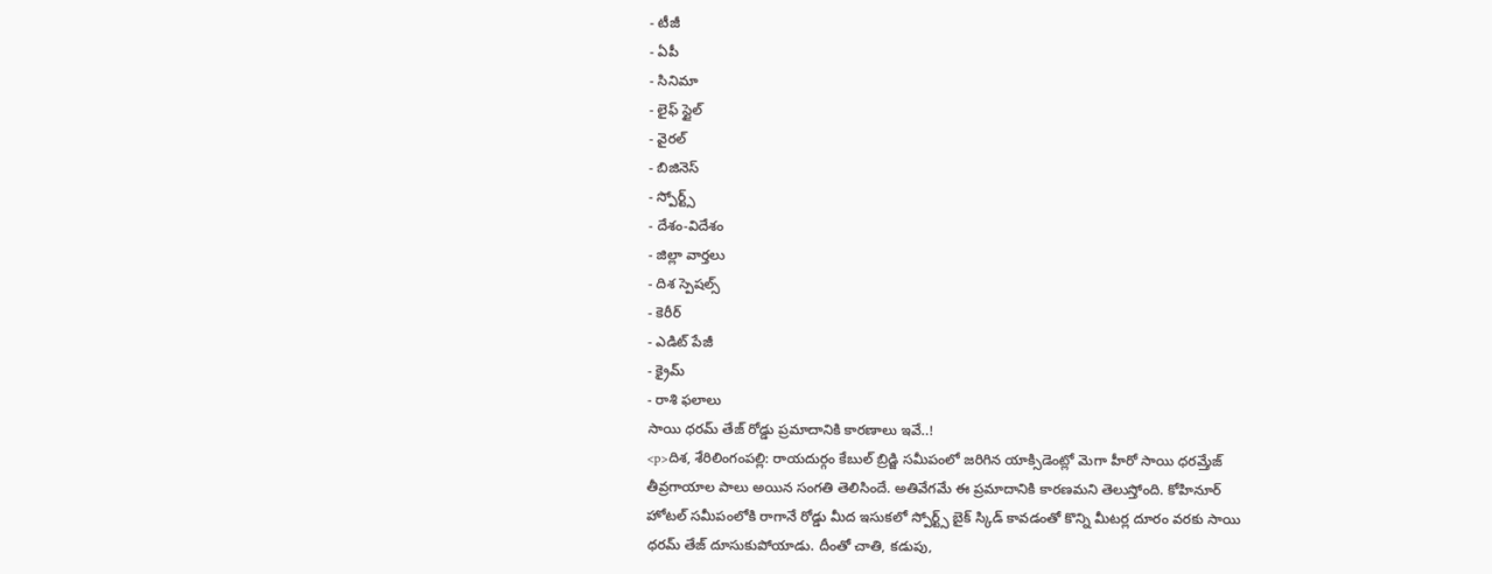- టీజీ
- ఏపీ
- సినిమా
- లైఫ్ స్టైల్
- వైరల్
- బిజినెస్
- స్పోర్ట్స్
- దేశం-విదేశం
- జిల్లా వార్తలు
- దిశ స్పెషల్స్
- కెరీర్
- ఎడిట్ పేజీ
- క్రైమ్
- రాశి ఫలాలు
సాయి ధరమ్ తేజ్ రోడ్డు ప్రమాదానికి కారణాలు ఇవే..!
<p>దిశ, శేరిలింగంపల్లి: రాయదుర్గం కేబుల్ బ్రిడ్జి సమీపంలో జరిగిన యాక్సిడెంట్లో మెగా హీరో సాయి ధరమ్తేజ్ తీవ్రగాయాల పాలు అయిన సంగతి తెలిసిందే. అతివేగమే ఈ ప్రమాదానికి కారణమని తెలుస్తోంది. కోహినూర్ హోటల్ సమీపంలోకి రాగానే రోడ్డు మీద ఇసుకలో స్పోర్ట్స్ బైక్ స్కిడ్ కావడంతో కొన్ని మీటర్ల దూరం వరకు సాయి ధరమ్ తేజ్ దూసుకుపోయాడు. దీంతో చాతి, కడుపు,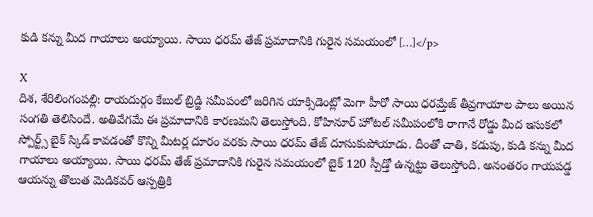కుడి కన్ను మీద గాయాలు అయ్యాయి. సాయి ధరమ్ తేజ్ ప్రమాదానికి గురైన సమయంలో […]</p>

X
దిశ, శేరిలింగంపల్లి: రాయదుర్గం కేబుల్ బ్రిడ్జి సమీపంలో జరిగిన యాక్సిడెంట్లో మెగా హీరో సాయి ధరమ్తేజ్ తీవ్రగాయాల పాలు అయిన సంగతి తెలిసిందే. అతివేగమే ఈ ప్రమాదానికి కారణమని తెలుస్తోంది. కోహినూర్ హోటల్ సమీపంలోకి రాగానే రోడ్డు మీద ఇసుకలో స్పోర్ట్స్ బైక్ స్కిడ్ కావడంతో కొన్ని మీటర్ల దూరం వరకు సాయి ధరమ్ తేజ్ దూసుకుపోయాడు. దీంతో చాతి, కడుపు, కుడి కన్ను మీద గాయాలు అయ్యాయి. సాయి ధరమ్ తేజ్ ప్రమాదానికి గురైన సమయంలో బైక్ 120 స్పీడ్తో ఉన్నట్టు తెలుస్తోంది. అనంతరం గాయపడ్డ ఆయన్ను తొలుత మెడికవర్ ఆస్పత్రికి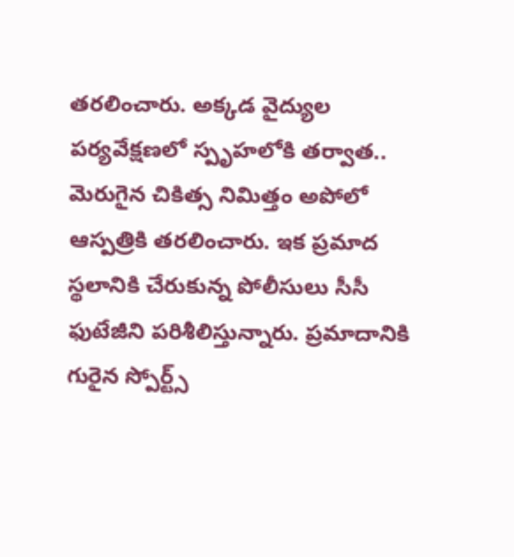తరలించారు. అక్కడ వైద్యుల పర్యవేక్షణలో స్పృహలోకి తర్వాత.. మెరుగైన చికిత్స నిమిత్తం అపోలో ఆస్పత్రికి తరలించారు. ఇక ప్రమాద స్థలానికి చేరుకున్న పోలీసులు సీసీ ఫుటేజీని పరిశీలిస్తున్నారు. ప్రమాదానికి గురైన స్పోర్ట్స్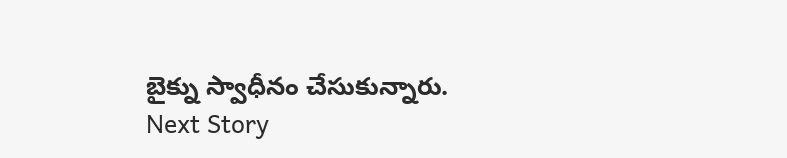బైక్ను స్వాధీనం చేసుకున్నారు.
Next Story